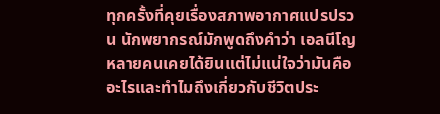ทุกครั้งที่คุยเรื่องสภาพอากาศแปรปรวน นักพยากรณ์มักพูดถึงคำว่า เอลนีโญ หลายคนเคยได้ยินแต่ไม่แน่ใจว่ามันคืออะไรและทำไมถึงเกี่ยวกับชีวิตประ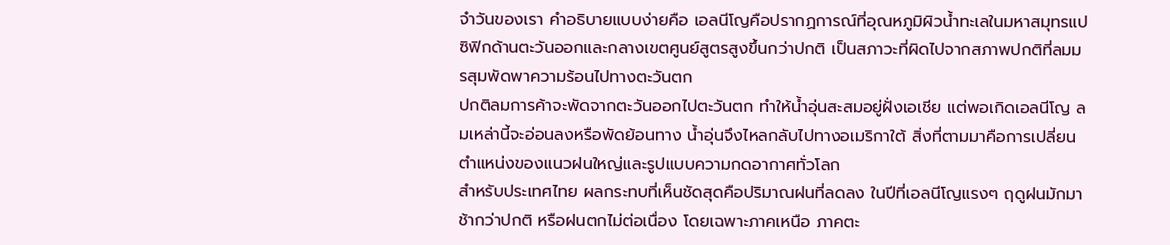จำวันของเรา คำอธิบายแบบง่ายคือ เอลนีโญคือปรากฏการณ์ที่อุณหภูมิผิวน้ำทะเลในมหาสมุทรแปซิฟิกด้านตะวันออกและกลางเขตศูนย์สูตรสูงขึ้นกว่าปกติ เป็นสภาวะที่ผิดไปจากสภาพปกติที่ลมมรสุมพัดพาความร้อนไปทางตะวันตก
ปกติลมการค้าจะพัดจากตะวันออกไปตะวันตก ทำให้น้ำอุ่นสะสมอยู่ฝั่งเอเชีย แต่พอเกิดเอลนีโญ ลมเหล่านี้จะอ่อนลงหรือพัดย้อนทาง น้ำอุ่นจึงไหลกลับไปทางอเมริกาใต้ สิ่งที่ตามมาคือการเปลี่ยนตำแหน่งของแนวฝนใหญ่และรูปแบบความกดอากาศทั่วโลก
สำหรับประเทศไทย ผลกระทบที่เห็นชัดสุดคือปริมาณฝนที่ลดลง ในปีที่เอลนีโญแรงๆ ฤดูฝนมักมาช้ากว่าปกติ หรือฝนตกไม่ต่อเนื่อง โดยเฉพาะภาคเหนือ ภาคตะ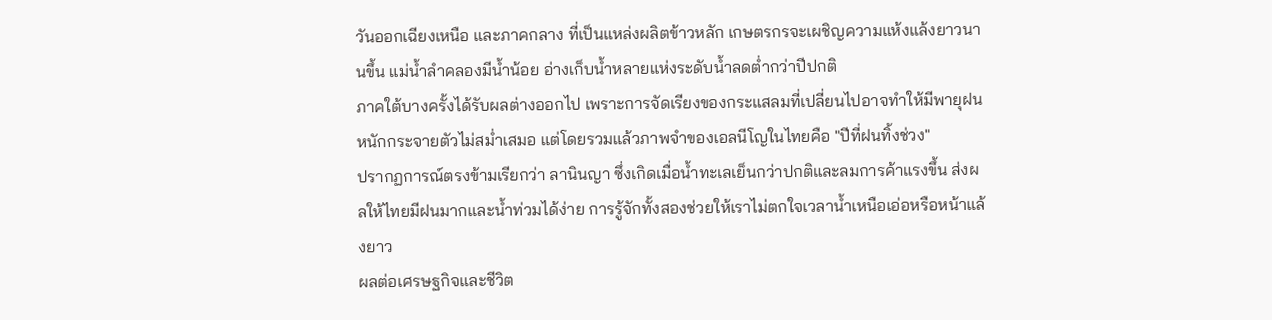วันออกเฉียงเหนือ และภาคกลาง ที่เป็นแหล่งผลิตข้าวหลัก เกษตรกรจะเผชิญความแห้งแล้งยาวนานขึ้น แม่น้ำลำคลองมีน้ำน้อย อ่างเก็บน้ำหลายแห่งระดับน้ำลดต่ำกว่าปีปกติ
ภาคใต้บางครั้งได้รับผลต่างออกไป เพราะการจัดเรียงของกระแสลมที่เปลี่ยนไปอาจทำให้มีพายุฝนหนักกระจายตัวไม่สม่ำเสมอ แต่โดยรวมแล้วภาพจำของเอลนีโญในไทยคือ "ปีที่ฝนทิ้งช่วง"
ปรากฏการณ์ตรงข้ามเรียกว่า ลานินญา ซึ่งเกิดเมื่อน้ำทะเลเย็นกว่าปกติและลมการค้าแรงขึ้น ส่งผลให้ไทยมีฝนมากและน้ำท่วมได้ง่าย การรู้จักทั้งสองช่วยให้เราไม่ตกใจเวลาน้ำเหนือเอ่อหรือหน้าแล้งยาว
ผลต่อเศรษฐกิจและชีวิต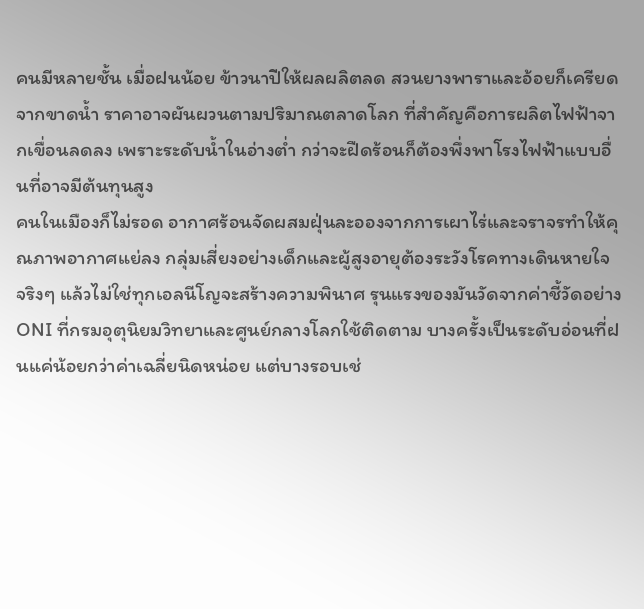คนมีหลายชั้น เมื่อฝนน้อย ข้าวนาปีให้ผลผลิตลด สวนยางพาราและอ้อยก็เครียดจากขาดน้ำ ราคาอาจผันผวนตามปริมาณตลาดโลก ที่สำคัญคือการผลิตไฟฟ้าจากเขื่อนลดลง เพราะระดับน้ำในอ่างต่ำ กว่าจะฝืดร้อนก็ต้องพึ่งพาโรงไฟฟ้าแบบอื่นที่อาจมีต้นทุนสูง
คนในเมืองก็ไม่รอด อากาศร้อนจัดผสมฝุ่นละอองจากการเผาไร่และจราจรทำให้คุณภาพอากาศแย่ลง กลุ่มเสี่ยงอย่างเด็กและผู้สูงอายุต้องระวังโรคทางเดินหายใจ
จริงๆ แล้วไม่ใช่ทุกเอลนีโญจะสร้างความพินาศ รุนแรงของมันวัดจากค่าชี้วัดอย่าง ONI ที่กรมอุตุนิยมวิทยาและศูนย์กลางโลกใช้ติดตาม บางครั้งเป็นระดับอ่อนที่ฝนแค่น้อยกว่าค่าเฉลี่ยนิดหน่อย แต่บางรอบเช่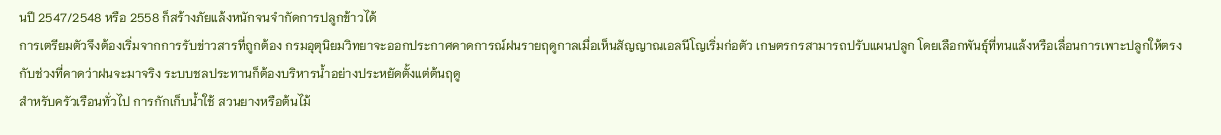นปี 2547/2548 หรือ 2558 ก็สร้างภัยแล้งหนักจนจำกัดการปลูกข้าวได้
การเตรียมตัวจึงต้องเริ่มจากการรับข่าวสารที่ถูกต้อง กรมอุตุนิยมวิทยาจะออกประกาศคาดการณ์ฝนรายฤดูกาลเมื่อเห็นสัญญาณเอลนีโญเริ่มก่อตัว เกษตรกรสามารถปรับแผนปลูก โดยเลือกพันธุ์ที่ทนแล้งหรือเลื่อนการเพาะปลูกให้ตรงกับช่วงที่คาดว่าฝนจะมาจริง ระบบชลประทานก็ต้องบริหารน้ำอย่างประหยัดตั้งแต่ต้นฤดู
สำหรับครัวเรือนทั่วไป การกักเก็บน้ำใช้ สวนยางหรือต้นไม้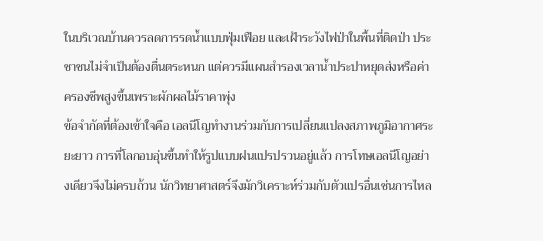ในบริเวณบ้านควรลดการรดน้ำแบบฟุ่มเฟือย และเฝ้าระวังไฟป่าในพื้นที่ติดป่า ประชาชนไม่จำเป็นต้องตื่นตระหนก แต่ควรมีแผนสำรองเวลาน้ำประปาหยุดส่งหรือค่าครองชีพสูงขึ้นเพราะผักผลไม้ราคาพุ่ง
ข้อจำกัดที่ต้องเข้าใจคือ เอลนีโญทำงานร่วมกับการเปลี่ยนแปลงสภาพภูมิอากาศระยะยาว การที่โลกอบอุ่นขึ้นทำให้รูปแบบฝนแปรปรวนอยู่แล้ว การโทษเอลนีโญอย่างเดียวจึงไม่ครบถ้วน นักวิทยาศาสตร์จึงมักวิเคราะห์ร่วมกับตัวแปรอื่นเช่นการไหล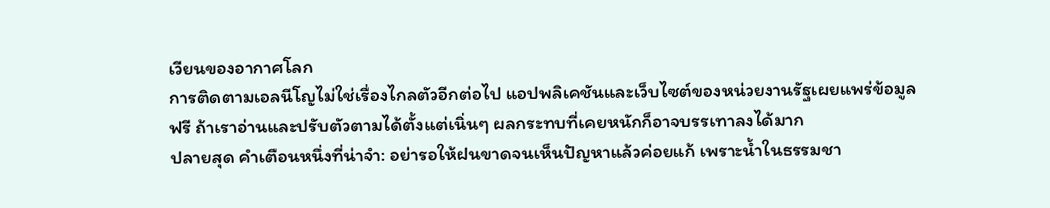เวียนของอากาศโลก
การติดตามเอลนีโญไม่ใช่เรื่องไกลตัวอีกต่อไป แอปพลิเคชันและเว็บไซต์ของหน่วยงานรัฐเผยแพร่ข้อมูลฟรี ถ้าเราอ่านและปรับตัวตามได้ตั้งแต่เนิ่นๆ ผลกระทบที่เคยหนักก็อาจบรรเทาลงได้มาก
ปลายสุด คำเตือนหนึ่งที่น่าจำ: อย่ารอให้ฝนขาดจนเห็นปัญหาแล้วค่อยแก้ เพราะน้ำในธรรมชา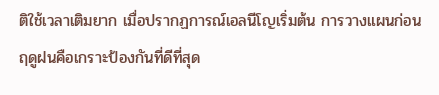ติใช้เวลาเติมยาก เมื่อปรากฏการณ์เอลนีโญเริ่มต้น การวางแผนก่อนฤดูฝนคือเกราะป้องกันที่ดีที่สุด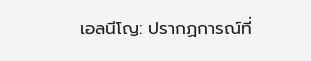เอลนีโญ: ปรากฏการณ์ที่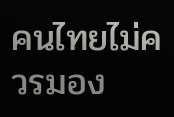คนไทยไม่ควรมอง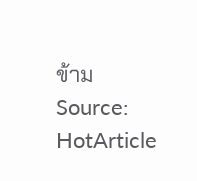ข้าม
Source: HotArticle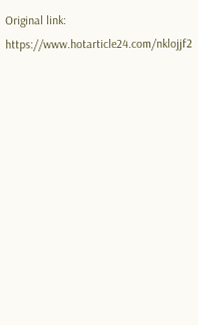Original link: https://www.hotarticle24.com/nklojjf2